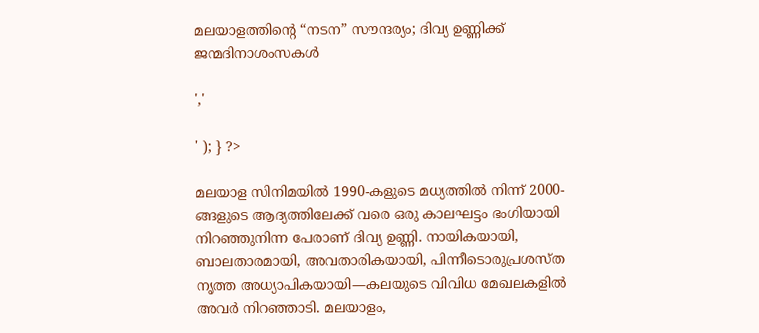മലയാളത്തിന്റെ “നടന” സൗന്ദര്യം; ദിവ്യ ഉണ്ണിക്ക് ജന്മദിനാശംസകൾ

','

' ); } ?>

മലയാള സിനിമയിൽ 1990-കളുടെ മധ്യത്തിൽ നിന്ന് 2000-ങ്ങളുടെ ആദ്യത്തിലേക്ക് വരെ ഒരു കാലഘട്ടം ഭംഗിയായി നിറഞ്ഞുനിന്ന പേരാണ് ദിവ്യ ഉണ്ണി. നായികയായി, ബാലതാരമായി, അവതാരികയായി, പിന്നീടൊരുപ്രശസ്ത നൃത്ത അധ്യാപികയായി—കലയുടെ വിവിധ മേഖലകളിൽ അവർ നിറഞ്ഞാടി. മലയാളം,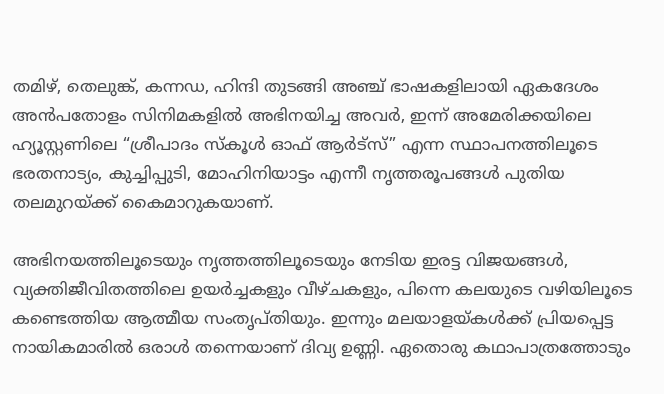തമിഴ്, തെലുങ്ക്, കന്നഡ, ഹിന്ദി തുടങ്ങി അഞ്ച് ഭാഷകളിലായി ഏകദേശം അൻപതോളം സിനിമകളിൽ അഭിനയിച്ച അവർ, ഇന്ന് അമേരിക്കയിലെ ഹ്യൂസ്റ്റണിലെ “ശ്രീപാദം സ്കൂൾ ഓഫ് ആർട്സ്” എന്ന സ്ഥാപനത്തിലൂടെ ഭരതനാട്യം, കുച്ചിപ്പുടി, മോഹിനിയാട്ടം എന്നീ നൃത്തരൂപങ്ങൾ പുതിയ തലമുറയ്ക്ക് കൈമാറുകയാണ്.

അഭിനയത്തിലൂടെയും നൃത്തത്തിലൂടെയും നേടിയ ഇരട്ട വിജയങ്ങൾ, വ്യക്തിജീവിതത്തിലെ ഉയർച്ചകളും വീഴ്ചകളും, പിന്നെ കലയുടെ വഴിയിലൂടെ കണ്ടെത്തിയ ആത്മീയ സംതൃപ്തിയും. ഇന്നും മലയാളയ്കൾക്ക് പ്രിയപ്പെട്ട നായികമാരിൽ ഒരാൾ തന്നെയാണ് ദിവ്യ ഉണ്ണി. ഏതൊരു കഥാപാത്രത്തോടും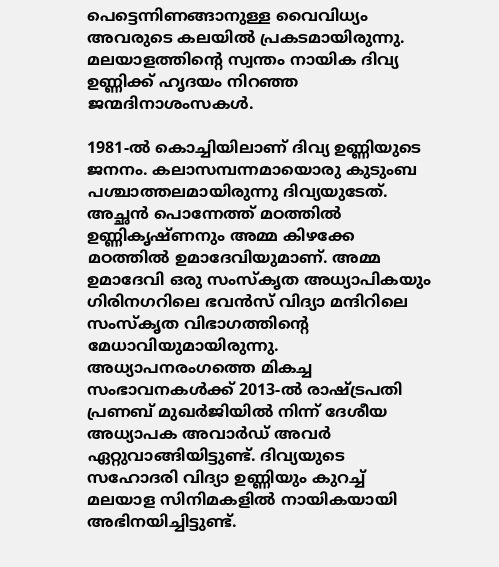പെട്ടെന്നിണങ്ങാനുള്ള വൈവിധ്യം അവരുടെ കലയിൽ പ്രകടമായിരുന്നു. മലയാളത്തിന്റെ സ്വന്തം നായിക ദിവ്യ ഉണ്ണിക്ക് ഹൃദയം നിറഞ്ഞ ജന്മദിനാശംസകൾ.

1981-ൽ കൊച്ചിയിലാണ് ദിവ്യ ഉണ്ണിയുടെ ജനനം. കലാസമ്പന്നമായൊരു കുടുംബ പശ്ചാത്തലമായിരുന്നു ദിവ്യയുടേത്. അച്ഛൻ പൊന്നേത്ത് മഠത്തിൽ ഉണ്ണികൃഷ്ണനും അമ്മ കിഴക്കേ മഠത്തിൽ ഉമാദേവിയുമാണ്. അമ്മ ഉമാദേവി ഒരു സംസ്കൃത അധ്യാപികയും ഗിരിനഗറിലെ ഭവൻസ് വിദ്യാ മന്ദിറിലെ സംസ്കൃത വിഭാഗത്തിന്റെ മേധാവിയുമായിരുന്നു. അധ്യാപനരംഗത്തെ മികച്ച സംഭാവനകൾക്ക് 2013-ൽ രാഷ്ട്രപതി പ്രണബ് മുഖർജിയിൽ നിന്ന് ദേശീയ അധ്യാപക അവാർഡ് അവർ ഏറ്റുവാങ്ങിയിട്ടുണ്ട്. ദിവ്യയുടെ സഹോദരി വിദ്യാ ഉണ്ണിയും കുറച്ച് മലയാള സിനിമകളിൽ നായികയായി അഭിനയിച്ചിട്ടുണ്ട്.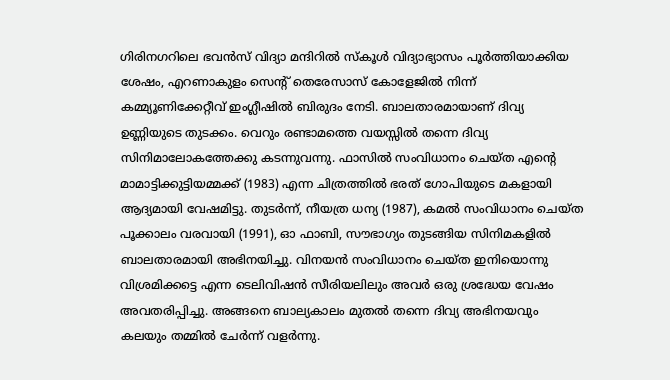ഗിരിനഗറിലെ ഭവൻസ് വിദ്യാ മന്ദിറിൽ സ്കൂൾ വിദ്യാഭ്യാസം പൂർത്തിയാക്കിയ ശേഷം, എറണാകുളം സെന്റ് തെരേസാസ് കോളേജിൽ നിന്ന് കമ്മ്യൂണിക്കേറ്റീവ് ഇംഗ്ലീഷിൽ ബിരുദം നേടി. ബാലതാരമായാണ് ദിവ്യ ഉണ്ണിയുടെ തുടക്കം. വെറും രണ്ടാമത്തെ വയസ്സിൽ തന്നെ ദിവ്യ സിനിമാലോകത്തേക്കു കടന്നുവന്നു. ഫാസിൽ സംവിധാനം ചെയ്ത എന്റെ മാമാട്ടിക്കുട്ടിയമ്മക്ക് (1983) എന്ന ചിത്രത്തിൽ ഭരത് ഗോപിയുടെ മകളായി ആദ്യമായി വേഷമിട്ടു. തുടർന്ന്, നീയത്ര ധന്യ (1987), കമൽ സംവിധാനം ചെയ്ത പൂക്കാലം വരവായി (1991), ഓ ഫാബി, സൗഭാഗ്യം തുടങ്ങിയ സിനിമകളിൽ ബാലതാരമായി അഭിനയിച്ചു. വിനയൻ സംവിധാനം ചെയ്ത ഇനിയൊന്നു വിശ്രമിക്കട്ടെ എന്ന ടെലിവിഷൻ സീരിയലിലും അവർ ഒരു ശ്രദ്ധേയ വേഷം അവതരിപ്പിച്ചു. അങ്ങനെ ബാല്യകാലം മുതൽ തന്നെ ദിവ്യ അഭിനയവും കലയും തമ്മിൽ ചേർന്ന് വളർന്നു.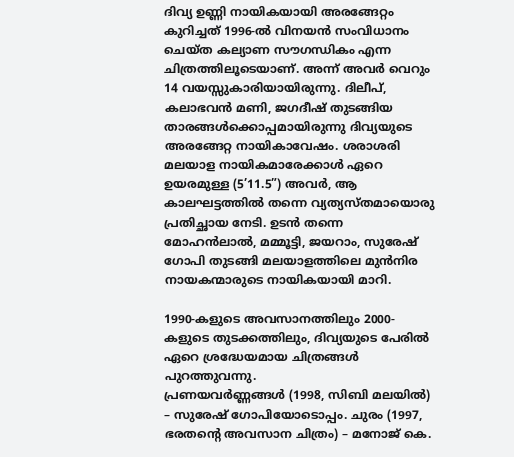ദിവ്യ ഉണ്ണി നായികയായി അരങ്ങേറ്റം കുറിച്ചത് 1996-ൽ വിനയൻ സംവിധാനം ചെയ്ത കല്യാണ സൗഗന്ധികം എന്ന ചിത്രത്തിലൂടെയാണ്. അന്ന് അവർ വെറും 14 വയസ്സുകാരിയായിരുന്നു. ദിലീപ്, കലാഭവൻ മണി, ജഗദീഷ് തുടങ്ങിയ താരങ്ങൾക്കൊപ്പമായിരുന്നു ദിവ്യയുടെ അരങ്ങേറ്റ നായികാവേഷം. ശരാശരി മലയാള നായികമാരേക്കാൾ ഏറെ ഉയരമുള്ള (5’11.5”) അവർ, ആ കാലഘട്ടത്തിൽ തന്നെ വ്യത്യസ്തമായൊരു പ്രതിച്ഛായ നേടി. ഉടൻ തന്നെ മോഹൻലാൽ, മമ്മൂട്ടി, ജയറാം, സുരേഷ് ഗോപി തുടങ്ങി മലയാളത്തിലെ മുൻനിര നായകന്മാരുടെ നായികയായി മാറി.

1990-കളുടെ അവസാനത്തിലും 2000-കളുടെ തുടക്കത്തിലും, ദിവ്യയുടെ പേരിൽ ഏറെ ശ്രദ്ധേയമായ ചിത്രങ്ങൾ പുറത്തുവന്നു.
പ്രണയവർണ്ണങ്ങൾ (1998, സിബി മലയിൽ) – സുരേഷ് ഗോപിയോടൊപ്പം. ചുരം (1997, ഭരതന്റെ അവസാന ചിത്രം) – മനോജ് കെ.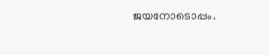ജയനോടൊപ്പം.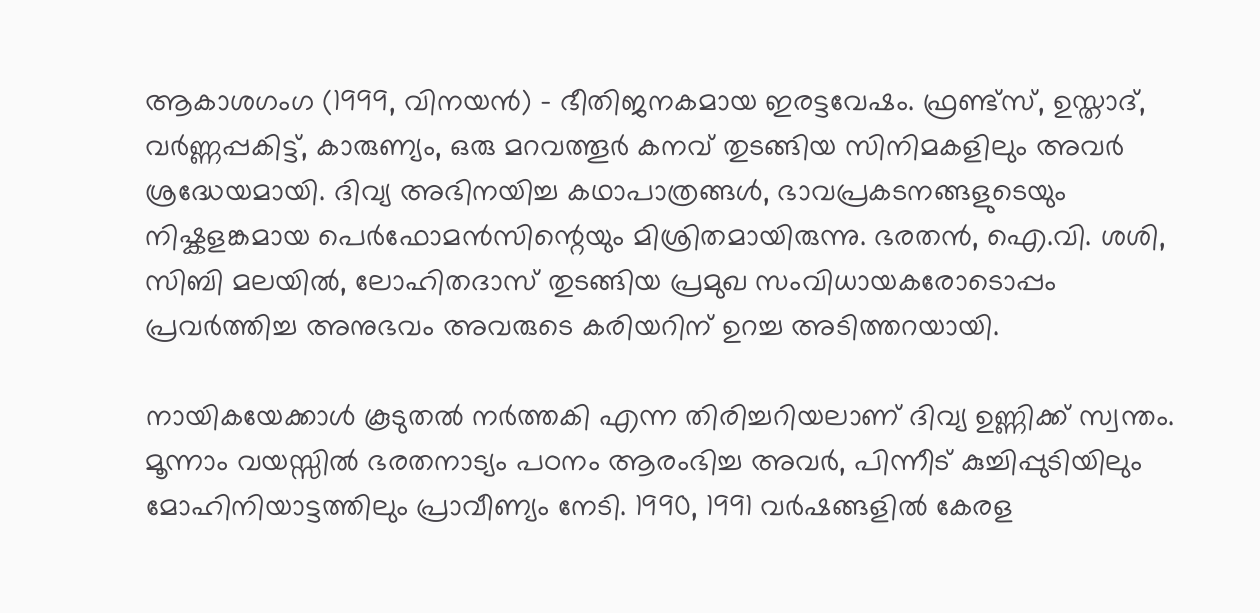ആകാശഗംഗ (1999, വിനയൻ) – ഭീതിജനകമായ ഇരട്ടവേഷം. ഫ്രണ്ട്സ്, ഉസ്താദ്, വർണ്ണപ്പകിട്ട്, കാരുണ്യം, ഒരു മറവത്തൂർ കനവ് തുടങ്ങിയ സിനിമകളിലും അവർ ശ്രദ്ധേയമായി. ദിവ്യ അഭിനയിച്ച കഥാപാത്രങ്ങൾ, ഭാവപ്രകടനങ്ങളുടെയും നിഷ്കളങ്കമായ പെർഫോമൻസിന്റെയും മിശ്രിതമായിരുന്നു. ഭരതൻ, ഐ.വി. ശശി, സിബി മലയിൽ, ലോഹിതദാസ് തുടങ്ങിയ പ്രമുഖ സംവിധായകരോടൊപ്പം പ്രവർത്തിച്ച അനുഭവം അവരുടെ കരിയറിന് ഉറച്ച അടിത്തറയായി.

നായികയേക്കാൾ കൂടുതൽ നർത്തകി എന്ന തിരിച്ചറിയലാണ് ദിവ്യ ഉണ്ണിക്ക് സ്വന്തം. മൂന്നാം വയസ്സിൽ ഭരതനാട്യം പഠനം ആരംഭിച്ച അവർ, പിന്നീട് കുച്ചിപ്പുടിയിലും മോഹിനിയാട്ടത്തിലും പ്രാവീണ്യം നേടി. 1990, 1991 വർഷങ്ങളിൽ കേരള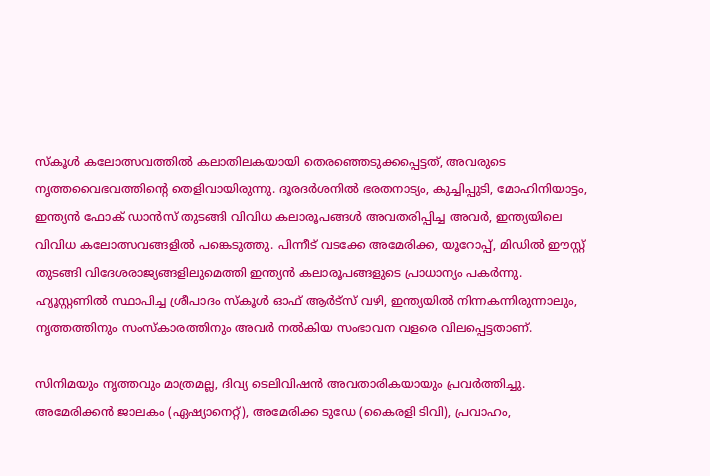സ്കൂൾ കലോത്സവത്തിൽ കലാതിലകയായി തെരഞ്ഞെടുക്കപ്പെട്ടത്, അവരുടെ നൃത്തവൈഭവത്തിന്റെ തെളിവായിരുന്നു. ദൂരദർശനിൽ ഭരതനാട്യം, കുച്ചിപ്പുടി, മോഹിനിയാട്ടം, ഇന്ത്യൻ ഫോക് ഡാൻസ് തുടങ്ങി വിവിധ കലാരൂപങ്ങൾ അവതരിപ്പിച്ച അവർ, ഇന്ത്യയിലെ വിവിധ കലോത്സവങ്ങളിൽ പങ്കെടുത്തു. പിന്നീട് വടക്കേ അമേരിക്ക, യൂറോപ്പ്, മിഡിൽ ഈസ്റ്റ് തുടങ്ങി വിദേശരാജ്യങ്ങളിലുമെത്തി ഇന്ത്യൻ കലാരൂപങ്ങളുടെ പ്രാധാന്യം പകർന്നു. ഹ്യൂസ്റ്റണിൽ സ്ഥാപിച്ച ശ്രീപാദം സ്കൂൾ ഓഫ് ആർട്സ് വഴി, ഇന്ത്യയിൽ നിന്നകന്നിരുന്നാലും, നൃത്തത്തിനും സംസ്കാരത്തിനും അവർ നൽകിയ സംഭാവന വളരെ വിലപ്പെട്ടതാണ്.

സിനിമയും നൃത്തവും മാത്രമല്ല, ദിവ്യ ടെലിവിഷൻ അവതാരികയായും പ്രവർത്തിച്ചു. അമേരിക്കൻ ജാലകം (ഏഷ്യാനെറ്റ്), അമേരിക്ക ടുഡേ (കൈരളി ടിവി), പ്രവാഹം,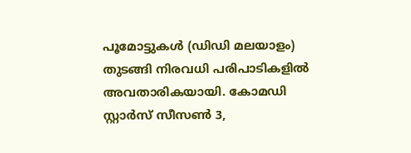പൂമോട്ടുകൾ (ഡിഡി മലയാളം) തുടങ്ങി നിരവധി പരിപാടികളിൽ അവതാരികയായി. കോമഡി സ്റ്റാർസ് സീസൺ 3,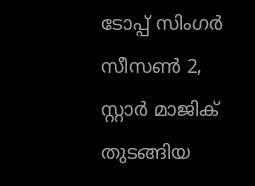ടോപ്പ് സിംഗർ സീസൺ 2, സ്റ്റാർ മാജിക് തുടങ്ങിയ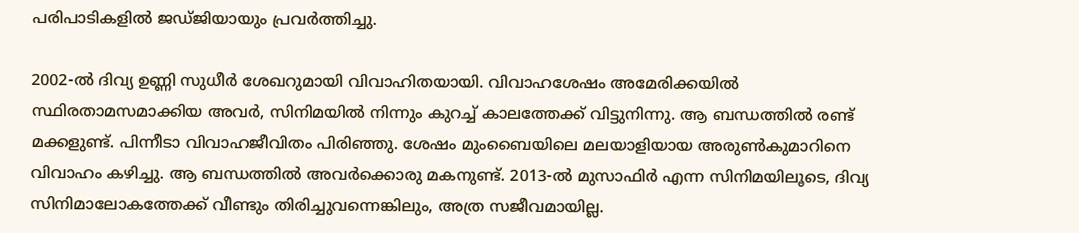പരിപാടികളിൽ ജഡ്ജിയായും പ്രവർത്തിച്ചു.

2002-ൽ ദിവ്യ ഉണ്ണി സുധീർ ശേഖറുമായി വിവാഹിതയായി. വിവാഹശേഷം അമേരിക്കയിൽ സ്ഥിരതാമസമാക്കിയ അവർ, സിനിമയിൽ നിന്നും കുറച്ച് കാലത്തേക്ക് വിട്ടുനിന്നു. ആ ബന്ധത്തിൽ രണ്ട് മക്കളുണ്ട്. പിന്നീടാ വിവാഹജീവിതം പിരിഞ്ഞു. ശേഷം മുംബൈയിലെ മലയാളിയായ അരുൺകുമാറിനെ വിവാഹം കഴിച്ചു. ആ ബന്ധത്തിൽ അവർക്കൊരു മകനുണ്ട്. 2013-ൽ മുസാഫിർ എന്ന സിനിമയിലൂടെ, ദിവ്യ സിനിമാലോകത്തേക്ക് വീണ്ടും തിരിച്ചുവന്നെങ്കിലും, അത്ര സജീവമായില്ല.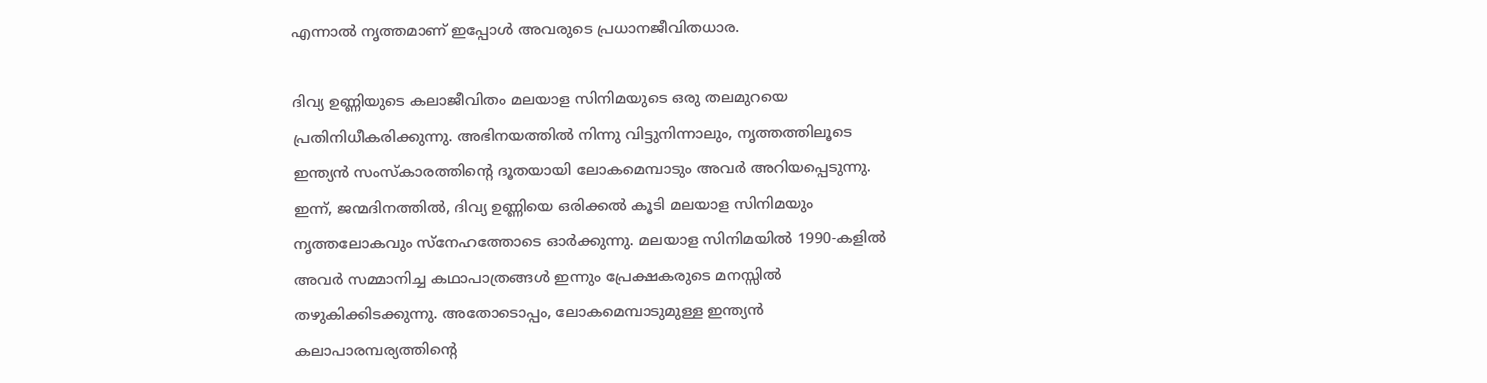എന്നാൽ നൃത്തമാണ് ഇപ്പോൾ അവരുടെ പ്രധാനജീവിതധാര.

ദിവ്യ ഉണ്ണിയുടെ കലാജീവിതം മലയാള സിനിമയുടെ ഒരു തലമുറയെ പ്രതിനിധീകരിക്കുന്നു. അഭിനയത്തിൽ നിന്നു വിട്ടുനിന്നാലും, നൃത്തത്തിലൂടെ ഇന്ത്യൻ സംസ്കാരത്തിന്റെ ദൂതയായി ലോകമെമ്പാടും അവർ അറിയപ്പെടുന്നു. ഇന്ന്, ജന്മദിനത്തിൽ, ദിവ്യ ഉണ്ണിയെ ഒരിക്കൽ കൂടി മലയാള സിനിമയും നൃത്തലോകവും സ്നേഹത്തോടെ ഓർക്കുന്നു. മലയാള സിനിമയിൽ 1990-കളിൽ അവർ സമ്മാനിച്ച കഥാപാത്രങ്ങൾ ഇന്നും പ്രേക്ഷകരുടെ മനസ്സിൽ തഴുകിക്കിടക്കുന്നു. അതോടൊപ്പം, ലോകമെമ്പാടുമുള്ള ഇന്ത്യൻ കലാപാരമ്പര്യത്തിന്റെ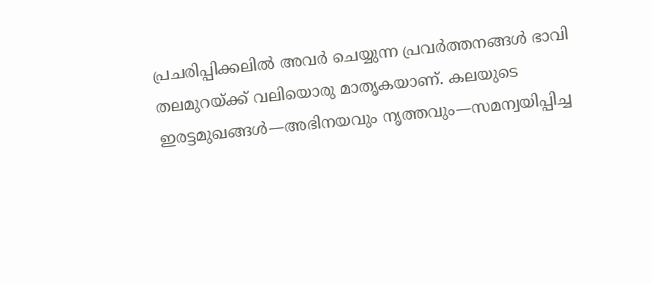പ്രചരിപ്പിക്കലിൽ അവർ ചെയ്യുന്ന പ്രവർത്തനങ്ങൾ ഭാവി തലമുറയ്ക്ക് വലിയൊരു മാതൃകയാണ്. കലയുടെ ഇരട്ടമുഖങ്ങൾ—അഭിനയവും നൃത്തവും—സമന്വയിപ്പിച്ച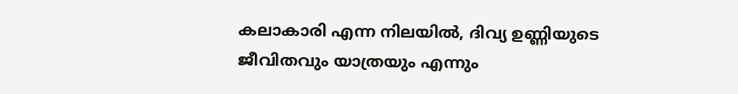കലാകാരി എന്ന നിലയിൽ, ദിവ്യ ഉണ്ണിയുടെ ജീവിതവും യാത്രയും എന്നും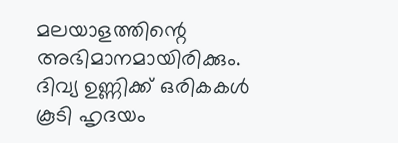മലയാളത്തിന്റെ അഭിമാനമായിരിക്കും. ദിവ്യ ഉണ്ണിക്ക് ഒരികകൾ കൂടി ഹൃദയം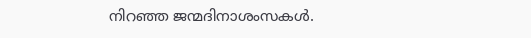നിറഞ്ഞ ജന്മദിനാശംസകൾ.